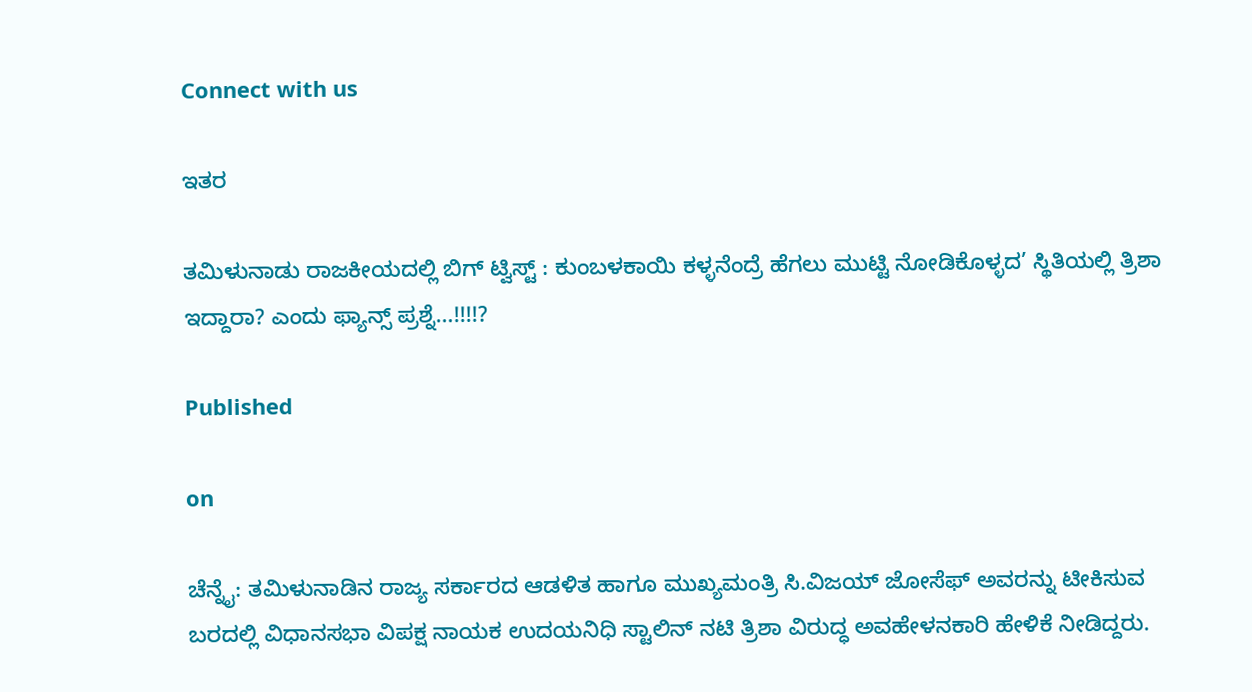Connect with us

ಇತರ

ತಮಿಳುನಾಡು ರಾಜಕೀಯದಲ್ಲಿ ಬಿಗ್ ಟ್ವಿಸ್ಟ್ : ಕುಂಬಳಕಾಯಿ ಕಳ್ಳನೆಂದ್ರೆ ಹೆಗಲು ಮುಟ್ಟಿ ನೋಡಿಕೊಳ್ಳದ’ ಸ್ಥಿತಿಯಲ್ಲಿ ತ್ರಿಶಾ ಇದ್ದಾರಾ? ಎಂದು ಫ್ಯಾನ್ಸ್ ಪ್ರಶ್ನೆ…!!!!?

Published

on

ಚೆನ್ನೈ: ತಮಿಳುನಾಡಿನ ರಾಜ್ಯ ಸರ್ಕಾರದ ಆಡಳಿತ ಹಾಗೂ ಮುಖ್ಯಮಂತ್ರಿ ಸಿ.ವಿಜಯ್ ಜೋಸೆಫ್ ಅವರನ್ನು ಟೀಕಿಸುವ ಬರದಲ್ಲಿ ವಿಧಾನಸಭಾ ವಿಪಕ್ಷ ನಾಯಕ ಉದಯನಿಧಿ ಸ್ಟಾಲಿನ್ ನಟಿ ತ್ರಿಶಾ ವಿರುದ್ಧ ಅವಹೇಳನಕಾರಿ ಹೇಳಿಕೆ ನೀಡಿದ್ದರು.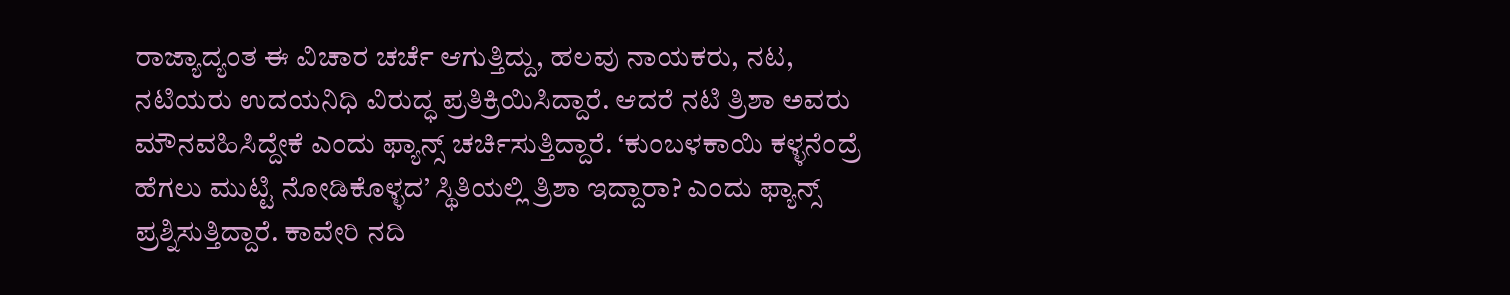ರಾಜ್ಯಾದ್ಯಂತ ಈ ವಿಚಾರ ಚರ್ಚೆ ಆಗುತ್ತಿದ್ದು, ಹಲವು ನಾಯಕರು, ನಟ, ನಟಿಯರು ಉದಯನಿಧಿ ವಿರುದ್ಧ ಪ್ರತಿಕ್ರಿಯಿಸಿದ್ದಾರೆ. ಆದರೆ ನಟಿ ತ್ರಿಶಾ ಅವರು ಮೌನವಹಿಸಿದ್ದೇಕೆ ಎಂದು ಫ್ಯಾನ್ಸ್ ಚರ್ಚಿಸುತ್ತಿದ್ದಾರೆ. ‘ಕುಂಬಳಕಾಯಿ ಕಳ್ಳನೆಂದ್ರೆ ಹೆಗಲು ಮುಟ್ಟಿ ನೋಡಿಕೊಳ್ಳದ’ ಸ್ಥಿತಿಯಲ್ಲಿ ತ್ರಿಶಾ ಇದ್ದಾರಾ? ಎಂದು ಫ್ಯಾನ್ಸ್ ಪ್ರಶ್ನಿಸುತ್ತಿದ್ದಾರೆ. ಕಾವೇರಿ ನದಿ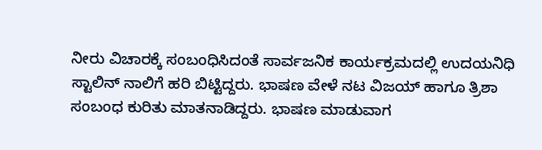ನೀರು ವಿಚಾರಕ್ಕೆ ಸಂಬಂಧಿಸಿದಂತೆ ಸಾರ್ವಜನಿಕ ಕಾರ್ಯಕ್ರಮದಲ್ಲಿ ಉದಯನಿಧಿ ಸ್ಟಾಲಿನ್ ನಾಲಿಗೆ ಹರಿ ಬಿಟ್ಟಿದ್ದರು. ಭಾಷಣ ವೇಳೆ ನಟ ವಿಜಯ್ ಹಾಗೂ ತ್ರಿಶಾ ಸಂಬಂಧ ಕುರಿತು ಮಾತನಾಡಿದ್ದರು. ಭಾಷಣ ಮಾಡುವಾಗ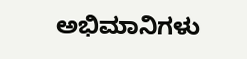ಅಭಿಮಾನಿಗಳು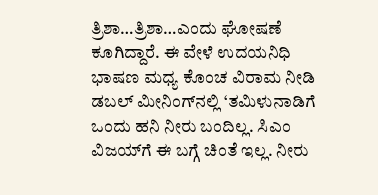ತ್ರಿಶಾ…ತ್ರಿಶಾ…ಎಂದು ಘೋಷಣೆ ಕೂಗಿದ್ದಾರೆ. ಈ ವೇಳೆ ಉದಯನಿಧಿ ಭಾಷಣ ಮಧ್ಯ ಕೊಂಚ ವಿರಾಮ ನೀಡಿ ಡಬಲ್ ಮೀನಿಂಗ್‌ನಲ್ಲಿ ‘ತಮಿಳುನಾಡಿಗೆ ಒಂದು ಹನಿ ನೀರು ಬಂದಿಲ್ಲ. ಸಿಎಂ ವಿಜಯ್‌ಗೆ ಈ ಬಗ್ಗೆ ಚಿಂತೆ ಇಲ್ಲ. ನೀರು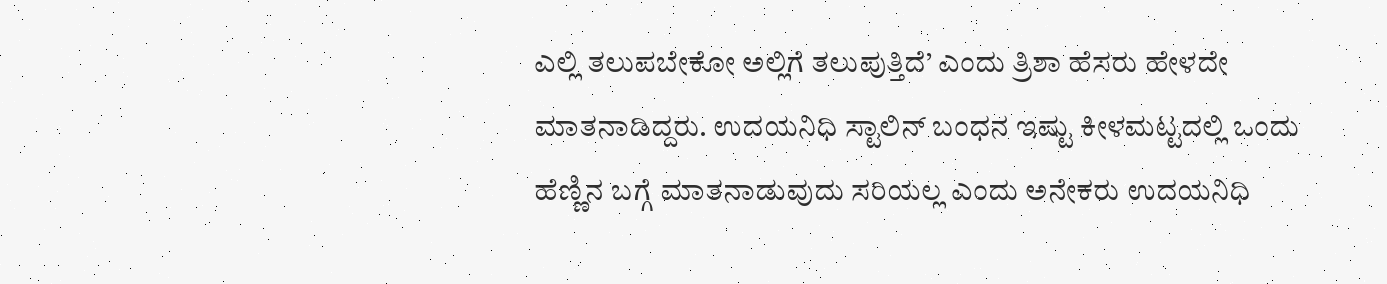ಎಲ್ಲಿ ತಲುಪಬೇಕೋ ಅಲ್ಲಿಗೆ ತಲುಪುತ್ತಿದೆ’ ಎಂದು ತ್ರಿಶಾ ಹೆಸರು ಹೇಳದೇ ಮಾತನಾಡಿದ್ದರು. ಉದಯನಿಧಿ ಸ್ಟಾಲಿನ್ ಬಂಧನ ಇಷ್ಟು ಕೀಳಮಟ್ಟದಲ್ಲಿ ಒಂದು ಹೆಣ್ಣಿನ ಬಗ್ಗೆ ಮಾತನಾಡುವುದು ಸರಿಯಲ್ಲ ಎಂದು ಅನೇಕರು ಉದಯನಿಧಿ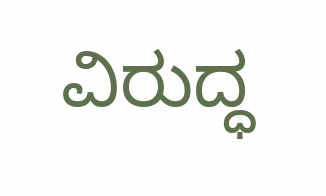ವಿರುದ್ಧ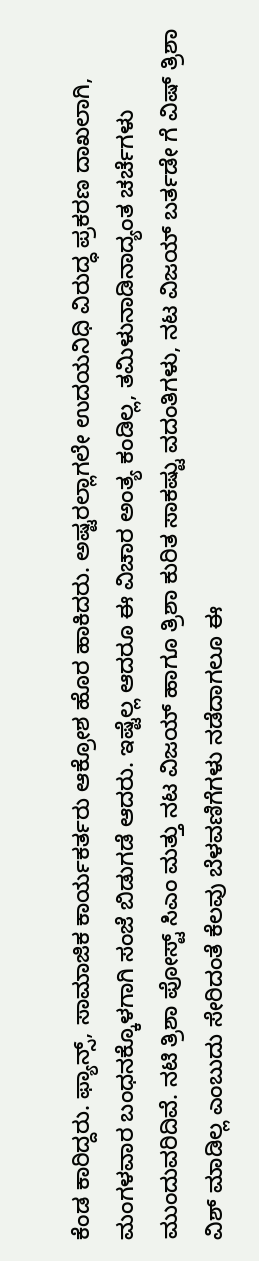ಕೆಂಡ ಕಾರಿದ್ದರು. ಫ್ಯಾನ್ಸ್, ಸಾಮಾಜಿಕ ಕಾರ್ಯಕರ್ತರು ಆಕ್ರೋಶ ಹೊರ ಹಾಕಿದರು. ಅಷ್ಟರಲ್ಲಾಗಲೇ ಉದಯನಿಧಿ ವಿರುದ್ಧ ಪ್ರಕರಣ ದಾಖಲಾಗಿ, ಮಂಗಳವಾರ ಬಂಧನಕ್ಕೊಳಗಾಗಿ ಸಂಜೆ ಬಿಡುಗಡೆ ಆದರು. ಇಷ್ಟೆಲ್ಲ ಆದರೂ ಈ ವಿಚಾರ ಅಂತ್ಯ ಕಂಡಿಲ್ಲ, ತಮಿಳುನಾಡಿನಾದ್ಯಂತ ಚರ್ಚೆಗಳು ಮುಂದುವರಿದಿವೆ. ನಟಿ ತ್ರಿಶಾ ಪೋಸ್ಟ್‌ ಸಿಎಂ ಮತ್ತು ನಟ ವಿಜಯ್ ಹಾಗೂ ತ್ರಿಶಾ ಕುರಿತ ಸಾಕಷ್ಟು ವದಂತಿಗಳು, ನಟ ವಿಜಯ್ ಬರ್ತಡೇ ಗೆ ವಿಷ್ ತ್ರಿಶಾ ವಿಶ್ ಮಾಡಿಲ್ಲ ಎಂಬುದು ಸೇರಿದಂತೆ ಕೆಲವು ಬೆಳವಣಿಗೆಗಳು ನಡೆದಾಗಲೂ ಈ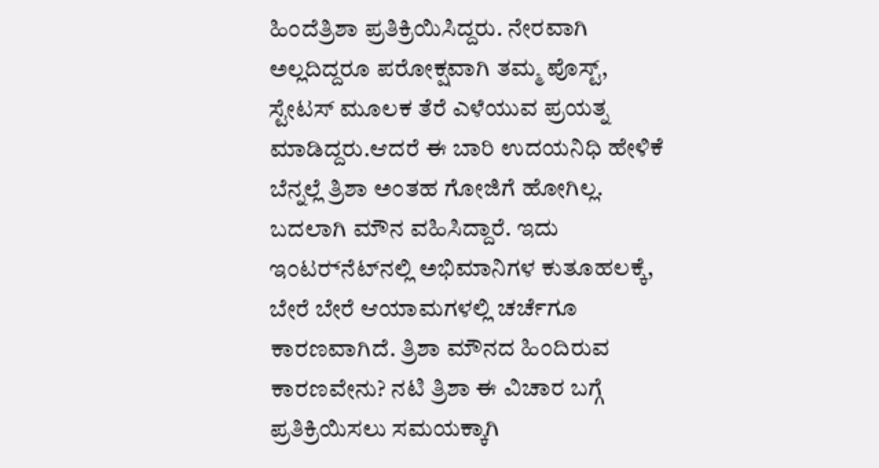ಹಿಂದೆತ್ರಿಶಾ ಪ್ರತಿಕ್ರಿಯಿಸಿದ್ದರು. ನೇರವಾಗಿ ಅಲ್ಲದಿದ್ದರೂ ಪರೋಕ್ಷವಾಗಿ ತಮ್ಮ ಪೊಸ್ಟ್, ಸ್ಟೇಟಸ್ ಮೂಲಕ ತೆರೆ ಎಳೆಯುವ ಪ್ರಯತ್ನ ಮಾಡಿದ್ದರು.ಆದರೆ ಈ ಬಾರಿ ಉದಯನಿಧಿ ಹೇಳಿಕೆ ಬೆನ್ನಲ್ಲೆ ತ್ರಿಶಾ ಅಂತಹ ಗೋಜಿಗೆ ಹೋಗಿಲ್ಲ. ಬದಲಾಗಿ ಮೌನ ವಹಿಸಿದ್ದಾರೆ. ಇದು ಇಂಟರ್‍‌ನೆಟ್‌ನಲ್ಲಿ ಅಭಿಮಾನಿಗಳ ಕುತೂಹಲಕ್ಕೆ, ಬೇರೆ ಬೇರೆ ಆಯಾಮಗಳಲ್ಲಿ ಚರ್ಚೆಗೂ ಕಾರಣವಾಗಿದೆ. ತ್ರಿಶಾ ಮೌನದ ಹಿಂದಿರುವ ಕಾರಣವೇನು? ನಟಿ ತ್ರಿಶಾ ಈ ವಿಚಾರ ಬಗ್ಗೆ ಪ್ರತಿಕ್ರಿಯಿಸಲು ಸಮಯಕ್ಕಾಗಿ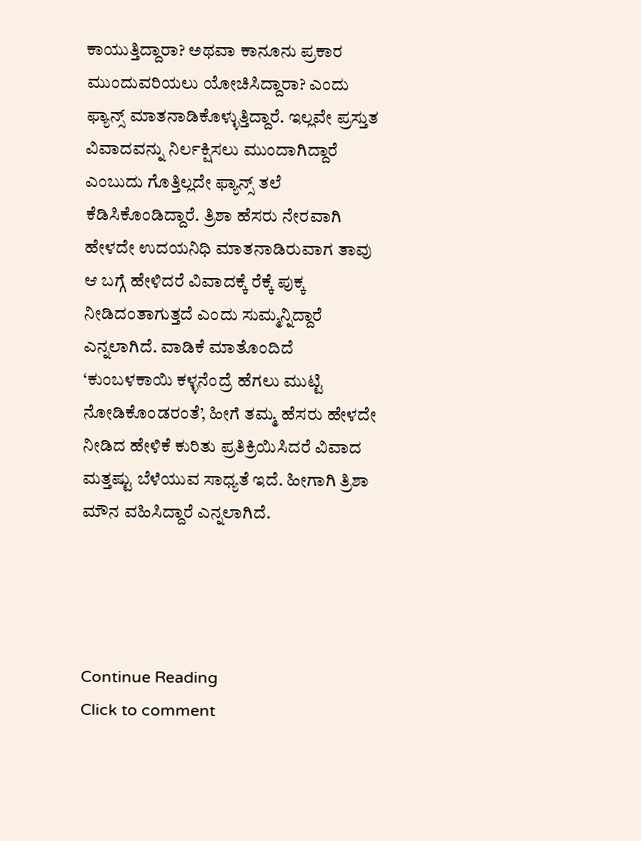ಕಾಯುತ್ತಿದ್ದಾರಾ? ಅಥವಾ ಕಾನೂನು ಪ್ರಕಾರ ಮುಂದುವರಿಯಲು ಯೋಚಿಸಿದ್ದಾರಾ? ಎಂದು ಫ್ಯಾನ್ಸ್ ಮಾತನಾಡಿಕೊಳ್ಳುತ್ತಿದ್ದಾರೆ. ಇಲ್ಲವೇ ಪ್ರಸ್ತುತ ವಿವಾದವನ್ನು ನಿರ್ಲಕ್ಷಿಸಲು ಮುಂದಾಗಿದ್ದಾರೆ ಎಂಬುದು ಗೊತ್ತಿಲ್ಲದೇ ಫ್ಯಾನ್ಸ್ ತಲೆ ಕೆಡಿಸಿಕೊಂಡಿದ್ದಾರೆ. ತ್ರಿಶಾ ಹೆಸರು ನೇರವಾಗಿ ಹೇಳದೇ ಉದಯನಿಧಿ ಮಾತನಾಡಿರುವಾಗ ತಾವು ಆ ಬಗ್ಗೆ ಹೇಳಿದರೆ ವಿವಾದಕ್ಕೆ ರೆಕ್ಕೆ ಪುಕ್ಕ ನೀಡಿದಂತಾಗುತ್ತದೆ ಎಂದು ಸುಮ್ಮನ್ನಿದ್ದಾರೆ ಎನ್ನಲಾಗಿದೆ. ವಾಡಿಕೆ ಮಾತೊಂದಿದೆ ‘ಕುಂಬಳಕಾಯಿ ಕಳ್ಳನೆಂದ್ರೆ ಹೆಗಲು ಮುಟ್ಟಿ ನೋಡಿಕೊಂಡರಂತೆ’, ಹೀಗೆ ತಮ್ಮ ಹೆಸರು ಹೇಳದೇ ನೀಡಿದ ಹೇಳಿಕೆ ಕುರಿತು ಪ್ರತಿಕ್ರಿಯಿಸಿದರೆ ವಿವಾದ ಮತ್ತಷ್ಟು ಬೆಳೆಯುವ ಸಾಧ್ಯತೆ ಇದೆ. ಹೀಗಾಗಿ ತ್ರಿಶಾ ಮೌನ ವಹಿಸಿದ್ದಾರೆ ಎನ್ನಲಾಗಿದೆ.




Continue Reading
Click to comment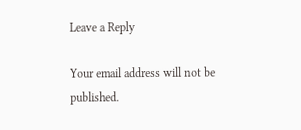Leave a Reply

Your email address will not be published.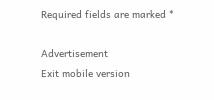Required fields are marked *

Advertisement
Exit mobile version